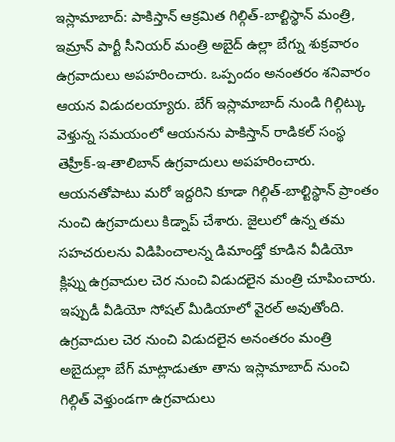ఇస్లామాబాద్: పాకిస్తాన్ ఆక్రమిత గిల్గిత్-బాల్టిస్థాన్ మంత్రి, ఇమ్రాన్ పార్టీ సీనియర్ మంత్రి అబైద్ ఉల్లా బేగ్ను శుక్రవారం ఉగ్రవాదులు అపహరించారు. ఒప్పందం అనంతరం శనివారం ఆయన విడుదలయ్యారు. బేగ్ ఇస్లామాబాద్ నుండి గిల్గిట్కు వెళ్తున్న సమయంలో ఆయనను పాకిస్తాన్ రాడికల్ సంస్థ తెహ్రీక్-ఇ-తాలిబాన్ ఉగ్రవాదులు అపహరించారు.
ఆయనతోపాటు మరో ఇద్దరిని కూడా గిల్గిత్-బాల్టిస్థాన్ ప్రాంతం నుంచి ఉగ్రవాదులు కిడ్నాప్ చేశారు. జైలులో ఉన్న తమ సహచరులను విడిపించాలన్న డిమాండ్తో కూడిన వీడియో క్లిప్ను ఉగ్రవాదుల చెర నుంచి విడుదలైన మంత్రి చూపించారు. ఇప్పుడీ వీడియో సోషల్ మీడియాలో వైరల్ అవుతోంది.
ఉగ్రవాదుల చెర నుంచి విడుదలైన అనంతరం మంత్రి అబైదుల్లా బేగ్ మాట్లాడుతూ తాను ఇస్లామాబాద్ నుంచి గిల్గిత్ వెళ్తుండగా ఉగ్రవాదులు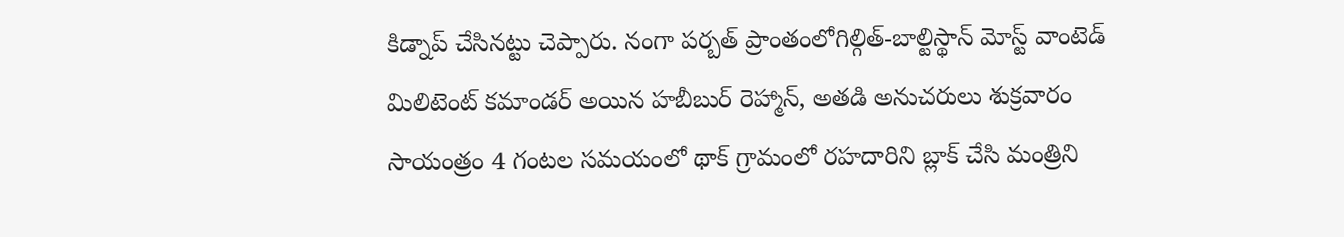కిడ్నాప్ చేసినట్టు చెప్పారు. నంగా పర్బత్ ప్రాంతంలోగిల్గిత్-బాల్టిస్థాన్ మోస్ట్ వాంటెడ్ మిలిటెంట్ కమాండర్ అయిన హబీబుర్ రెహ్మాన్, అతడి అనుచరులు శుక్రవారం సాయంత్రం 4 గంటల సమయంలో థాక్ గ్రామంలో రహదారిని బ్లాక్ చేసి మంత్రిని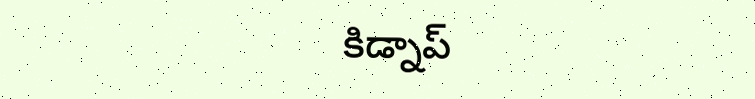కిడ్నాప్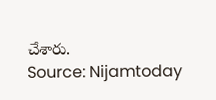చేశారు.
Source: Nijamtoday